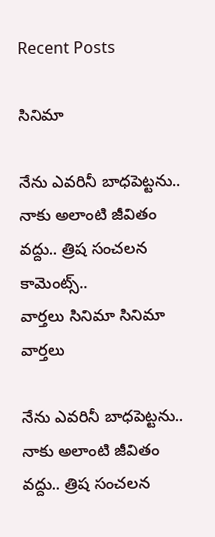Recent Posts

సినిమా

నేను ఎవరినీ బాధపెట్టను.. నాకు అలాంటి జీవితం వద్దు.. త్రిష సంచలన కామెంట్స్..
వార్తలు సినిమా సినిమా వార్తలు

నేను ఎవరినీ బాధపెట్టను.. నాకు అలాంటి జీవితం వద్దు.. త్రిష సంచలన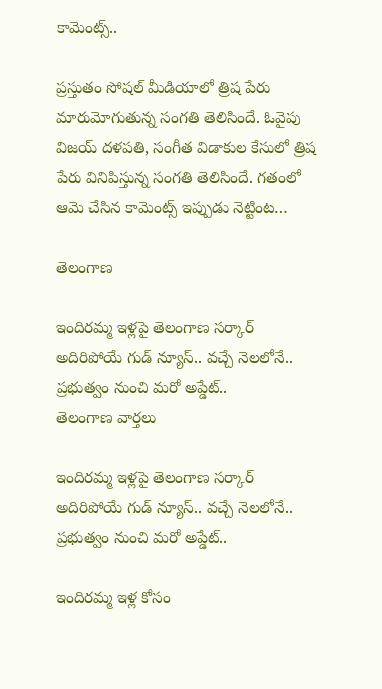కామెంట్స్..

ప్రస్తుతం సోషల్ మీడియాలో త్రిష పేరు మారుమోగుతున్న సంగతి తెలిసిందే. ఓవైపు విజయ్ దళపతి, సంగీత విడాకుల కేసులో త్రిష పేరు వినిపిస్తున్న సంగతి తెలిసిందే. గతంలో ఆమె చేసిన కామెంట్స్ ఇప్పుడు నెట్టింట…

తెలంగాణ

ఇందిరమ్మ ఇళ్లపై తెలంగాణ సర్కార్ అదిరిపోయే గుడ్ న్యూస్.. వచ్చే నెలలోనే.. ప్రభుత్వం నుంచి మరో అప్డేట్..
తెలంగాణ వార్తలు

ఇందిరమ్మ ఇళ్లపై తెలంగాణ సర్కార్ అదిరిపోయే గుడ్ న్యూస్.. వచ్చే నెలలోనే.. ప్రభుత్వం నుంచి మరో అప్డేట్..

ఇందిరమ్మ ఇళ్ల కోసం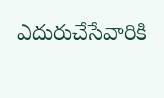ఎదురుచేసేవారికి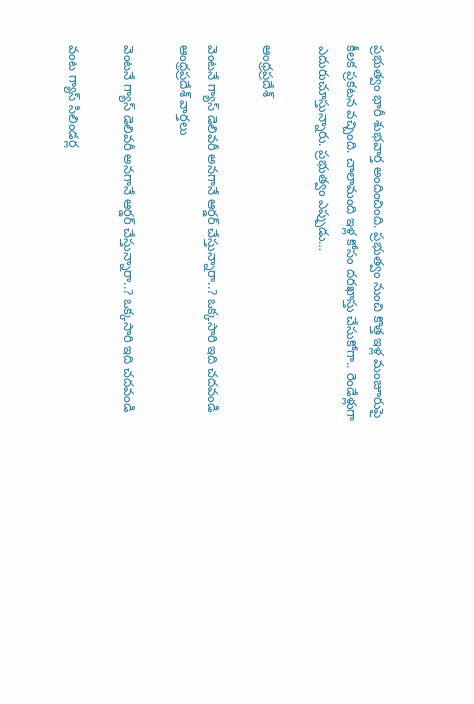ప్రభుత్వం భారీ శుభవార్త అందించింది. ప్రభుత్వం నుంచి కొత్త ఇళ్ల మంజూరుపై కీలక ప్రకటన వచ్చింది. చాలామంది ఇళ్ల కోసం దరఖాస్తు చేసుకోగా.. రెండేళ్లుగా ఎదురుచూస్తున్నారు. ప్రభుత్వం ఎప్పుడు…

ఆంధ్రప్రదేశ్

వెంటనే గ్యాస్ డెలివరీ అనగానే ఆర్డర్ చేస్తున్నారా..? ఒక్కసారి ఇది చదవండి
ఆంధ్రప్రదేశ్ వార్తలు

వెంటనే గ్యాస్ డెలివరీ అనగానే ఆర్డర్ చేస్తున్నారా..? ఒక్కసారి ఇది చదవండి

వంట గ్యాస్ సిలిండర్ల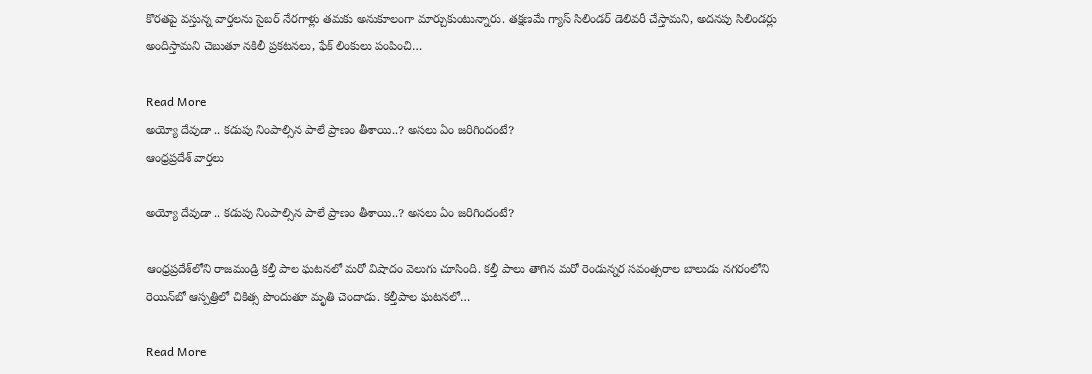కొరతపై వస్తున్న వార్తలను సైబర్ నేరగాళ్లు తమకు అనుకూలంగా మార్చుకుంటున్నారు. తక్షణమే గ్యాస్ సిలిండర్ డెలివరీ చేస్తామని, అదనపు సిలిండర్లు అందిస్తామని చెబుతూ నకిలీ ప్రకటనలు, ఫేక్ లింకులు పంపించి…

Read More
అయ్యో దేవుడా .. కడుపు నింపాల్సిన పాలే ప్రాణం తీశాయి..? అసలు ఏం జరిగిందంటే?
ఆంధ్రప్రదేశ్ వార్తలు

అయ్యో దేవుడా .. కడుపు నింపాల్సిన పాలే ప్రాణం తీశాయి..? అసలు ఏం జరిగిందంటే?

ఆంధ్రప్రదేశ్‌లోని రాజమండ్రి కల్తీ పాల ఘటనలో మరో విషాదం వెలుగు చూసింది. కల్తీ పాలు తాగిన మరో రెండున్నర సవంత్సరాల బాలుడు నగరంలోని రెయిన్‌బో ఆస్పత్రిలో చికిత్స పొందుతూ మృతి చెందాడు. కల్తీపాల ఘటనలో…

Read More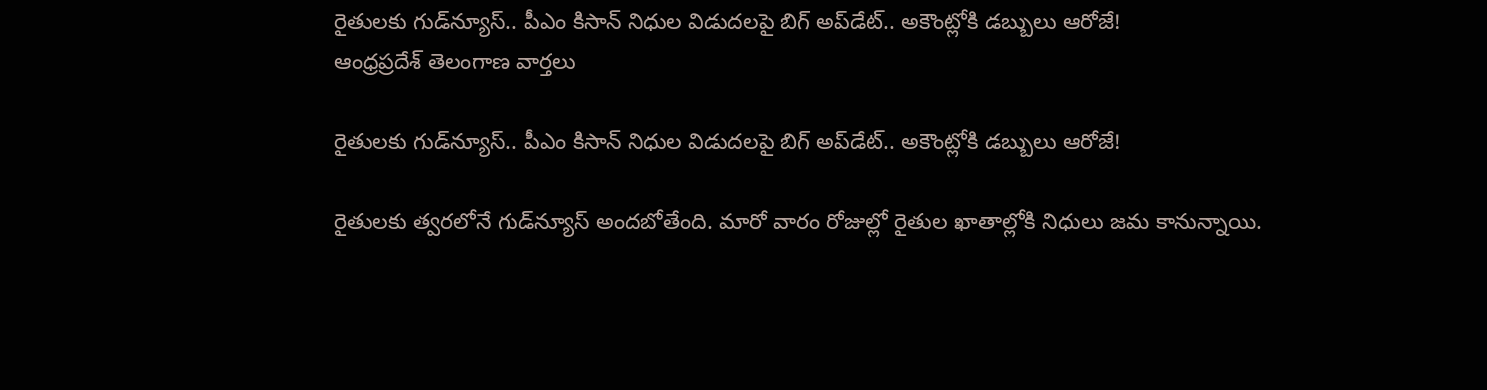రైతులకు గుడ్‌న్యూస్.. పీఎం కిసాన్‌ నిధుల విడుదలపై బిగ్‌ అప్‌డేట్.. అకౌంట్లోకి డబ్బులు ఆరోజే!
ఆంధ్రప్రదేశ్ తెలంగాణ వార్తలు

రైతులకు గుడ్‌న్యూస్.. పీఎం కిసాన్‌ నిధుల విడుదలపై బిగ్‌ అప్‌డేట్.. అకౌంట్లోకి డబ్బులు ఆరోజే!

రైతులకు త్వరలోనే గుడ్‌న్యూస్ అందబోతేంది. మారో వారం రోజుల్లో రైతుల ఖాతాల్లోకి నిధులు జమ కానున్నాయి.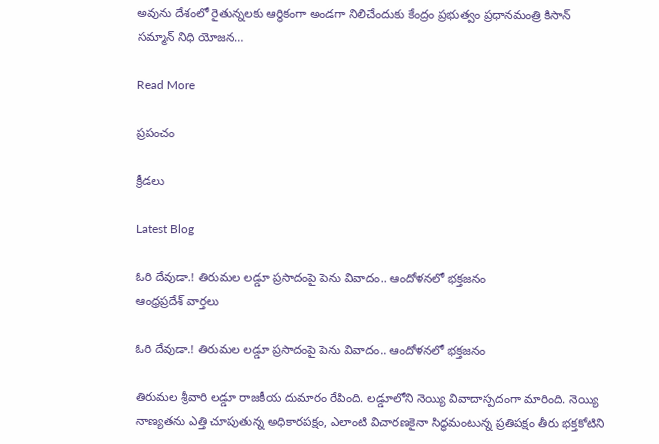అవును దేశంలో రైతున్నలకు ఆర్థికంగా అండగా నిలిచేందుకు కేంద్రం ప్రభుత్వం ప్రధానమంత్రి కిసాన్ సమ్మాన్‌ నిధి యోజన…

Read More

ప్రపంచం

క్రీడలు

Latest Blog

ఓరి దేవుడా.! తిరుమల లడ్డూ ప్రసాదంపై పెను వివాదం.. ఆందోళనలో భక్తజనం
ఆంధ్రప్రదేశ్ వార్తలు

ఓరి దేవుడా.! తిరుమల లడ్డూ ప్రసాదంపై పెను వివాదం.. ఆందోళనలో భక్తజనం

తిరుమల శ్రీవారి లడ్డూ రాజకీయ దుమారం రేపింది. లడ్డూలోని నెయ్యి వివాదాస్పదంగా మారింది. నెయ్యి నాణ్యతను ఎత్తి చూపుతున్న అధికారపక్షం, ఎలాంటి విచారణకైనా సిద్ధమంటున్న ప్రతిపక్షం తీరు భక్తకోటిని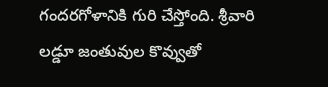గందరగోళానికి గురి చేస్తోంది. శ్రీవారి లడ్డూ జంతువుల కొవ్వుతో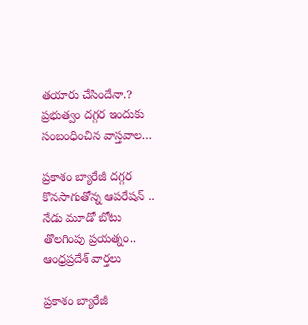తయారు చేసిందేనా.? ప్రభుత్వం దగ్గర ఇందుకు సంబంధించిన వాస్తవాల…

ప్రకాశం బ్యారేజీ దగ్గర కొనసాగుతోన్న ఆపరేషన్ .. నేడు మూడో బోటు తొలగింపు ప్రయత్నం..
ఆంధ్రప్రదేశ్ వార్తలు

ప్రకాశం బ్యారేజీ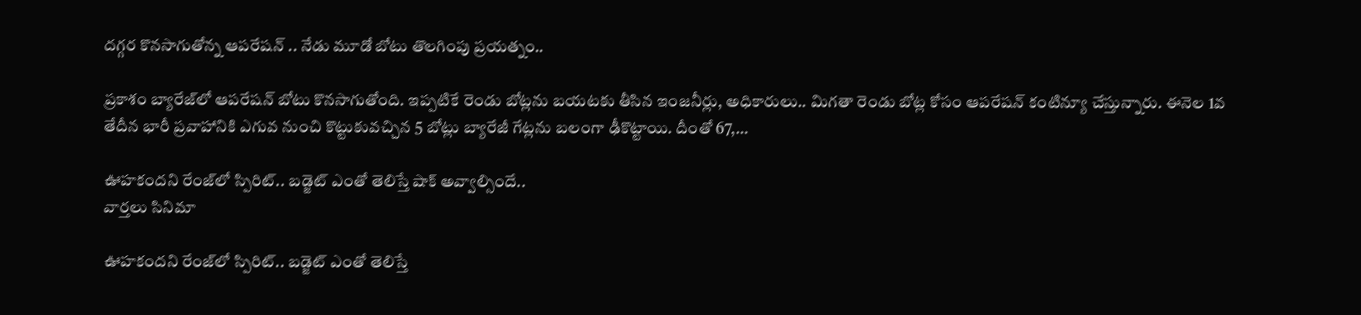దగ్గర కొనసాగుతోన్న ఆపరేషన్ .. నేడు మూడో బోటు తొలగింపు ప్రయత్నం..

ప్రకాశం బ్యారేజ్‌లో ఆపరేషన్ బోటు కొనసాగుతోంది. ఇప్పటికే రెండు బోట్లను బయటకు తీసిన ఇంజనీర్లు, అధికారులు.. మిగతా రెండు బోట్ల కోసం ఆపరేషన్ కంటిన్యూ చేస్తున్నారు. ఈనెల 1వ తేదీన భారీ ప్రవాహానికి ఎగువ నుంచి కొట్టుకువచ్చిన 5 బోట్లు బ్యారేజీ గేట్లను బలంగా ఢీకొట్టాయి. దీంతో 67,…

ఊహకందని రేంజ్‌లో స్పిరిట్‌.. బడ్జెట్‌ ఎంతో తెలిస్తే షాక్‌ అవ్వాల్సిందే..
వార్తలు సినిమా

ఊహకందని రేంజ్‌లో స్పిరిట్‌.. బడ్జెట్‌ ఎంతో తెలిస్తే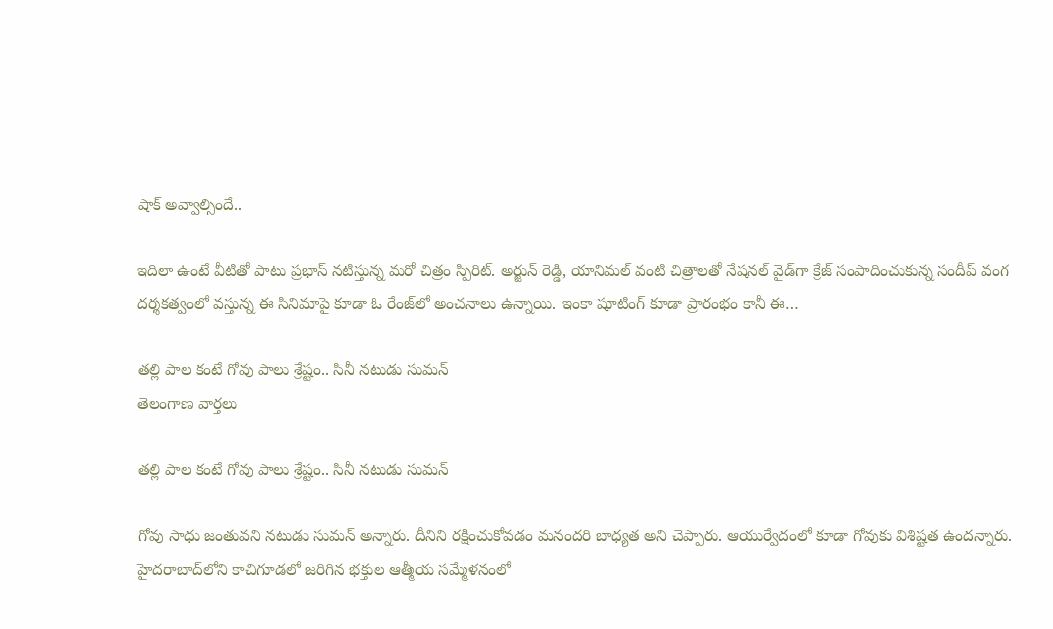షాక్‌ అవ్వాల్సిందే..

ఇదిలా ఉంటే వీటితో పాటు ప్రభాస్‌ నటిస్తున్న మరో చిత్రం స్పిరిట్. అర్జున్‌ రెడ్డి, యానిమల్ వంటి చిత్రాలతో నేషనల్‌ వైడ్‌గా క్రేజ్‌ సంపాదించుకున్న సందీప్‌ వంగ దర్శకత్వంలో వస్తున్న ఈ సినిమాపై కూడా ఓ రేంజ్‌లో అంచనాలు ఉన్నాయి. ఇంకా షూటింగ్ కూడా ప్రారంభం కానీ ఈ…

తల్లి పాల కంటే గోవు పాలు శ్రేష్టం.. సినీ నటుడు సుమన్
తెలంగాణ వార్తలు

తల్లి పాల కంటే గోవు పాలు శ్రేష్టం.. సినీ నటుడు సుమన్

గోవు సాధు జంతువని నటుడు సుమన్‌ అన్నారు. దీనిని రక్షించుకోవడం మనందరి బాధ్యత అని చెప్పారు. ఆయుర్వేదంలో కూడా గోవుకు విశిష్టత ఉందన్నారు. హైదరాబాద్‌లోని కాచిగూడలో జరిగిన భక్తుల ఆత్మీయ సమ్మేళనంలో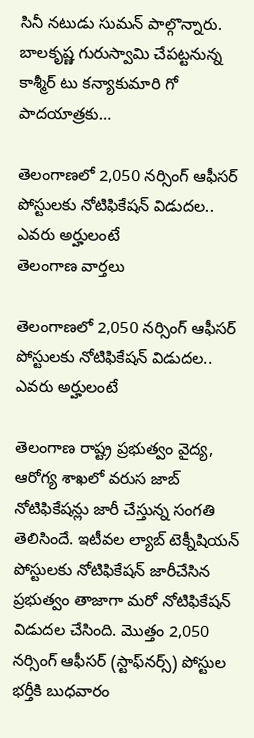సినీ నటుడు సుమన్‌ పాల్గొన్నారు. బాలకృష్ణ గురుస్వామి చేపట్టనున్న కాశ్మీర్ టు కన్యాకుమారి గో పాదయాత్రకు…

తెలంగాణలో 2,050 నర్సింగ్‌ ఆఫీసర్‌ పోస్టులకు నోటిఫికేషన్‌ విడుదల.. ఎవరు అర్హులంటే
తెలంగాణ వార్తలు

తెలంగాణలో 2,050 నర్సింగ్‌ ఆఫీసర్‌ పోస్టులకు నోటిఫికేషన్‌ విడుదల.. ఎవరు అర్హులంటే

తెలంగాణ రాష్ట్ర ప్రభుత్వం వైద్య, ఆరోగ్య శాఖలో వరుస జాబ్‌ నోటిఫికేషన్లు జారీ చేస్తున్న సంగతి తెలిసిందే. ఇటీవల ల్యాబ్‌ టెక్నీషియన్‌ పోస్టులకు నోటిఫికేషన్‌ జారీచేసిన ప్రభుత్వం తాజాగా మరో నోటిఫికేషన్‌ విడుదల చేసింది. మొత్తం 2,050 నర్సింగ్‌ ఆఫీసర్‌ (స్టాఫ్‌నర్స్‌) పోస్టుల భర్తీకి బుధవారం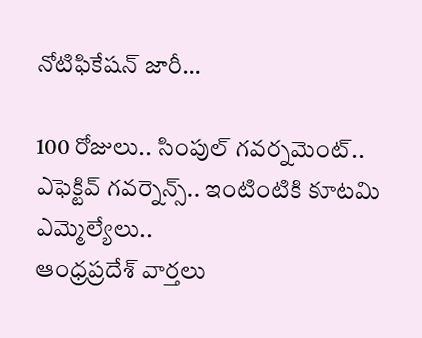నోటిఫికేషన్‌ జారీ…

100 రోజులు.. సింపుల్ గవర్నమెంట్.. ఎఫెక్టివ్ గవర్నెన్స్.. ఇంటింటికి కూటమి ఎమ్మెల్యేలు..
ఆంధ్రప్రదేశ్ వార్తలు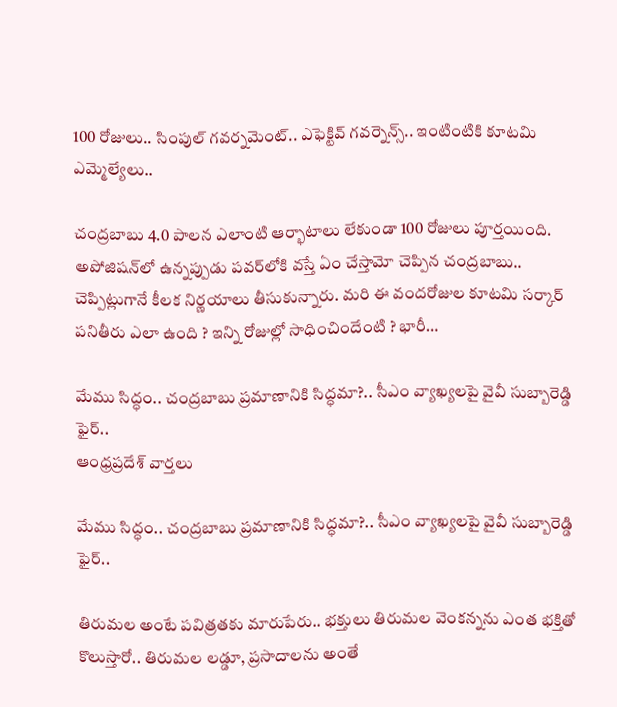100 రోజులు.. సింపుల్ గవర్నమెంట్.. ఎఫెక్టివ్ గవర్నెన్స్.. ఇంటింటికి కూటమి ఎమ్మెల్యేలు..

చంద్రబాబు 4.0 పాలన ఎలాంటి ఆర్భాటాలు లేకుండా 100 రోజులు పూర్తయింది. అపోజిషన్‌లో ఉన్నప్పుడు పవర్‌లోకి వస్తే ఏం చేస్తామో చెప్పిన చంద్రబాబు.. చెప్పిట్లుగానే కీలక నిర్ణయాలు తీసుకున్నారు. మరి ఈ వందరోజుల కూటమి సర్కార్ పనితీరు ఎలా ఉంది ? ఇన్ని రోజుల్లో సాధించిందేంటి ? భారీ…

మేము సిద్ధం.. చంద్రబాబు ప్రమాణానికి సిద్ధమా?.. సీఎం వ్యాఖ్యలపై వైవీ సుబ్బారెడ్డి ఫైర్..
ఆంధ్రప్రదేశ్ వార్తలు

మేము సిద్ధం.. చంద్రబాబు ప్రమాణానికి సిద్ధమా?.. సీఎం వ్యాఖ్యలపై వైవీ సుబ్బారెడ్డి ఫైర్..

తిరుమల అంటే పవిత్రతకు మారుపేరు.. భక్తులు తిరుమల వెంకన్నను ఎంత భక్తితో కొలుస్తారో.. తిరుమల లడ్డూ, ప్రసాదాలను అంతే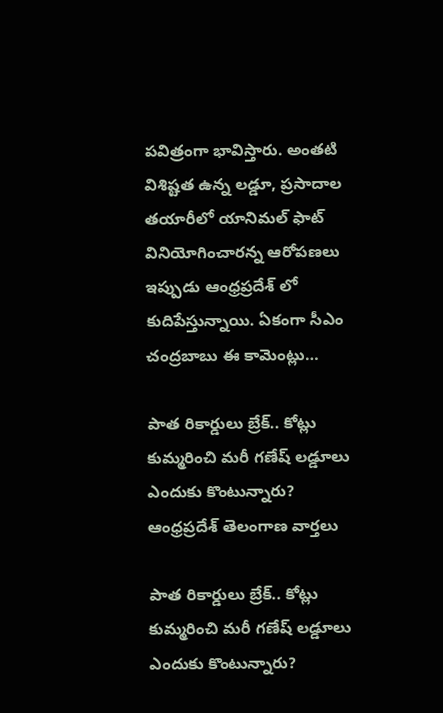పవిత్రంగా భావిస్తారు. అంతటి విశిష్టత ఉన్న లడ్డూ, ప్రసాదాల తయారీలో యానిమల్ ఫాట్ వినియోగించారన్న ఆరోపణలు ఇప్పుడు ఆంధ్రప్రదేశ్ లో కుదిపేస్తున్నాయి. ఏకంగా సీఎం చంద్రబాబు ఈ కామెంట్లు…

పాత రికార్డులు బ్రేక్.. కోట్లు కుమ్మరించి మరీ గణేష్ లడ్డూలు ఎందుకు కొంటున్నారు?
ఆంధ్రప్రదేశ్ తెలంగాణ వార్తలు

పాత రికార్డులు బ్రేక్.. కోట్లు కుమ్మరించి మరీ గణేష్ లడ్డూలు ఎందుకు కొంటున్నారు?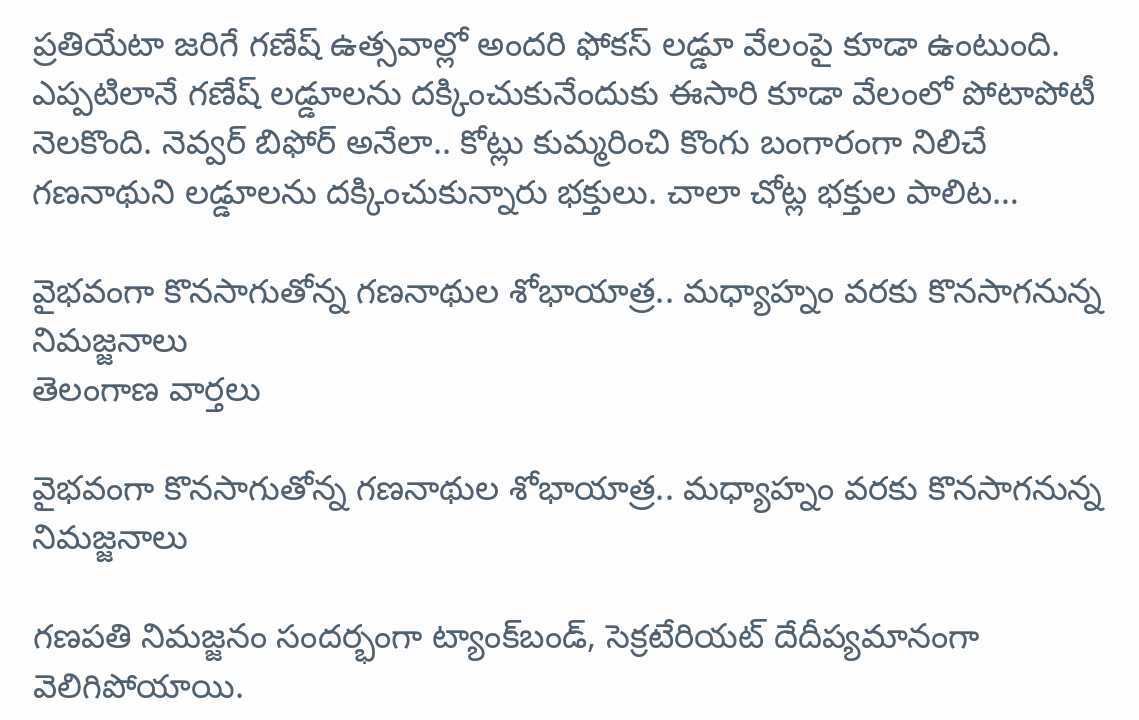ప్రతియేటా జరిగే గణేష్ ఉత్సవాల్లో అందరి ఫోకస్ లడ్డూ వేలంపై కూడా ఉంటుంది. ఎప్పటిలానే గణేష్ లడ్డూలను దక్కించుకునేందుకు ఈసారి కూడా వేలంలో పోటాపోటీ నెలకొంది. నెవ్వర్ బిఫోర్ అనేలా.. కోట్లు కుమ్మరించి కొంగు బంగారంగా నిలిచే గణనాథుని లడ్డూలను దక్కించుకున్నారు భక్తులు. చాలా చోట్ల భక్తుల పాలిట…

వైభవంగా కొనసాగుతోన్న గణనాథుల శోభాయాత్ర.. మధ్యాహ్నం వరకు కొనసాగనున్న నిమజ్జనాలు
తెలంగాణ వార్తలు

వైభవంగా కొనసాగుతోన్న గణనాథుల శోభాయాత్ర.. మధ్యాహ్నం వరకు కొనసాగనున్న నిమజ్జనాలు

గణపతి నిమజ్జనం సందర్భంగా ట్యాంక్‌బండ్‌, సెక్రటేరియట్‌ దేదీప్యమానంగా వెలిగిపోయాయి.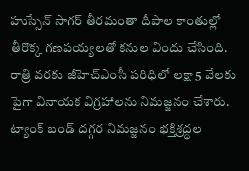హుస్సేన్‌ సాగర్ తీరమంతా దీపాల కాంతుల్లో తీరొక్క గణపయ్యలతో కనుల విందు చేసింది. రాత్రి వరకు జీహెచ్‌ఎంసీ పరిధిలో లక్షా 5 వేలకు పైగా వినాయక విగ్రహాలను నిమజ్జనం చేశారు. ట్యాంక్‌ బండ్ దగ్గర నిమజ్జనం భక్తిశ్రద్ధల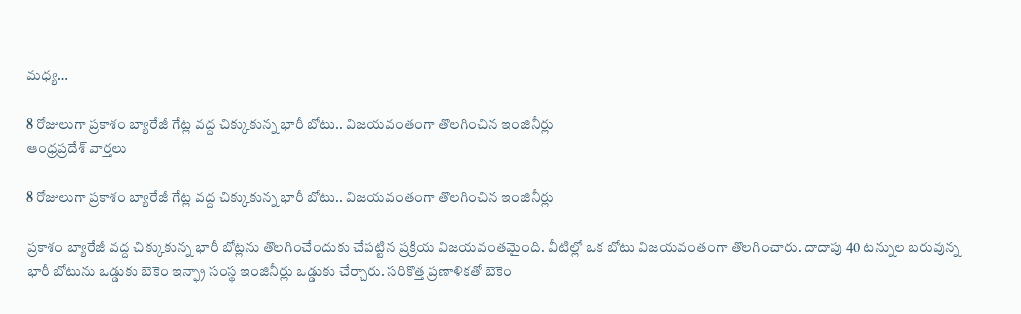మధ్య…

8 రోజులుగా ప్రకాశం బ్యారేజీ గేట్ల వద్ద చిక్కుకున్న భారీ బోటు.. విజయవంతంగా తొలగించిన ఇంజినీర్లు
ఆంధ్రప్రదేశ్ వార్తలు

8 రోజులుగా ప్రకాశం బ్యారేజీ గేట్ల వద్ద చిక్కుకున్న భారీ బోటు.. విజయవంతంగా తొలగించిన ఇంజినీర్లు

ప్రకాశం బ్యారేజీ వద్ద చిక్కుకున్న భారీ బోట్లను తొలగించేందుకు చేపట్టిన ప్రక్రియ విజయవంతమైంది. వీటిల్లో ఒక బోటు విజయవంతంగా తొలగించారు. దాదాపు 40 టన్నుల బరువున్న భారీ బోటును ఒడ్డుకు బెకెం ఇన్ఫ్రా సంస్థ ఇంజినీర్లు ఒడ్డుకు చేర్చారు. సరికొత్త ప్రణాళికతో బెకెం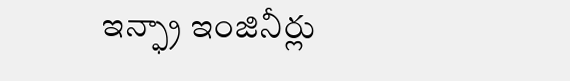ఇన్ఫ్రా ఇంజినీర్లు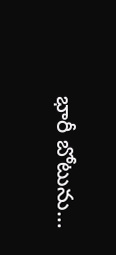భారీ బోటును…